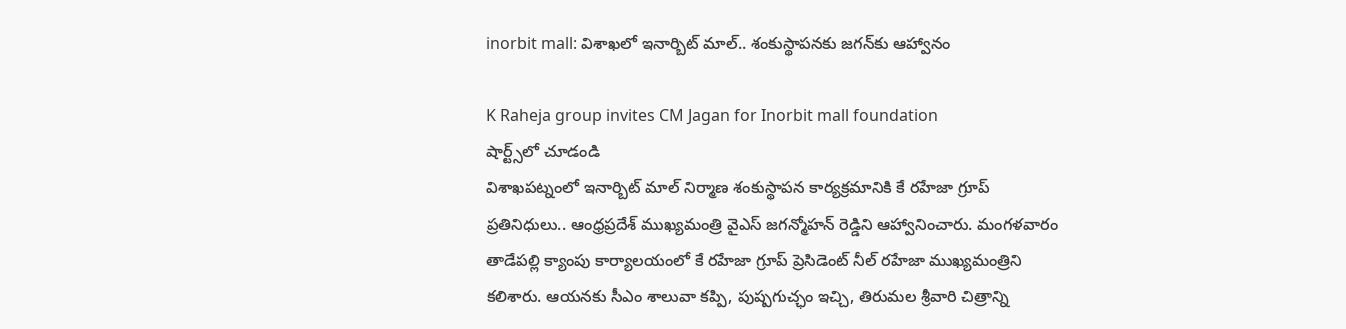inorbit mall: విశాఖలో ఇనార్బిట్ మాల్.. శంకుస్థాపనకు జగన్‌కు ఆహ్వానం

K Raheja group invites CM Jagan for Inorbit mall foundation
షార్ట్స్‌లో చూడండి
విశాఖపట్నంలో ఇనార్బిట్ మాల్ నిర్మాణ శంకుస్థాపన కార్యక్రమానికి కే రహేజా గ్రూప్ ప్రతినిధులు.. ఆంధ్రప్రదేశ్ ముఖ్యమంత్రి వైఎస్ జగన్మోహన్ రెడ్డిని ఆహ్వానించారు. మంగళవారం తాడేపల్లి క్యాంపు కార్యాలయంలో కే రహేజా గ్రూప్ ప్రెసిడెంట్ నీల్ రహేజా ముఖ్యమంత్రిని కలిశారు. ఆయనకు సీఎం శాలువా కప్పి, పుష్పగుచ్ఛం ఇచ్చి, తిరుమల శ్రీవారి చిత్రాన్ని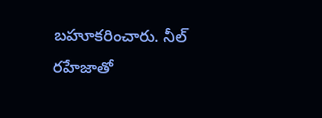బహూకరించారు. నీల్ రహేజాతో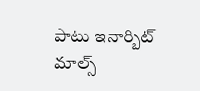పాటు ఇనార్బిట్ మాల్స్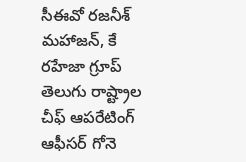సీఈవో రజనీశ్ మహాజన్, కే రహేజా గ్రూప్ తెలుగు రాష్ట్రాల చీఫ్ ఆపరేటింగ్ ఆఫీసర్ గోనె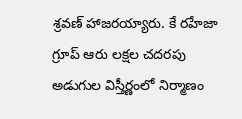శ్రవణ్ హాజరయ్యారు. కే రహేజా గ్రూప్ ఆరు లక్షల చదరపు అడుగుల విస్తీర్ణంలో నిర్మాణం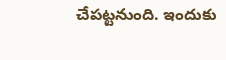చేపట్టనుంది. ఇందుకు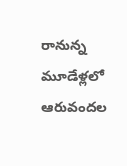రానున్న మూడేళ్లలో ఆరువందల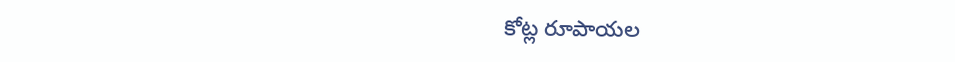కోట్ల రూపాయల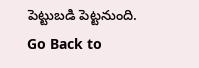పెట్టుబడి పెట్టనుంది.
Go Back to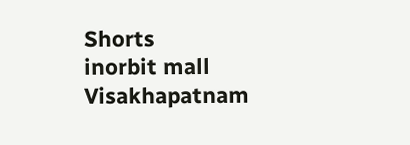Shorts
inorbit mall
Visakhapatnam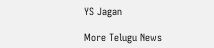YS Jagan

More Telugu News